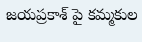జయప్రకాశ్ పై కమ్మకుల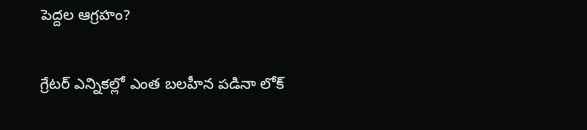పెద్దల ఆగ్రహం?

గ్రేటర్ ఎన్నికల్లో ఎంత బలహీన పడినా లోక్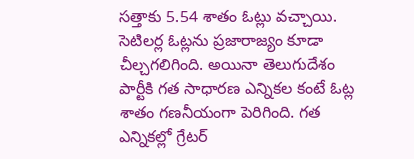సత్తాకు 5.54 శాతం ఓట్లు వచ్చాయి. సెటిలర్ల ఓట్లను ప్రజారాజ్యం కూడా చీల్చగలిగింది. అయినా తెలుగుదేశం పార్టీకి గత సాధారణ ఎన్నికల కంటే ఓట్ల శాతం గణనీయంగా పెరిగింది. గత ఎన్నికల్లో గ్రేటర్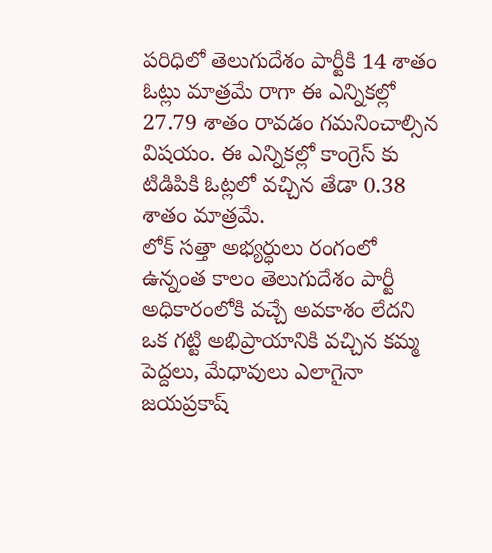పరిధిలో తెలుగుదేశం పార్టీకి 14 శాతం ఓట్లు మాత్రమే రాగా ఈ ఎన్నికల్లో 27.79 శాతం రావడం గమనించాల్సిన విషయం. ఈ ఎన్నికల్లో కాంగ్రెస్ కు టిడిపికి ఓట్లలో వచ్చిన తేడా 0.38 శాతం మాత్రమే.
లోక్ సత్తా అభ్యర్ధులు రంగంలో ఉన్నంత కాలం తెలుగుదేశం పార్టీ అధికారంలోకి వచ్చే అవకాశం లేదని ఒక గట్టి అభిప్రాయానికి వచ్చిన కమ్మ పెద్దలు, మేధావులు ఎలాగైనా జయప్రకాష్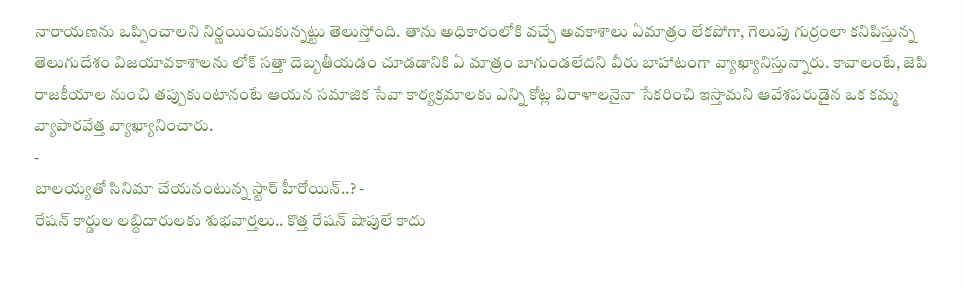నారాయణను ఒప్పించాలని నిర్ణయించుకున్నట్టు తెలుస్తోంది. తాను అధికారంలోకి వచ్చే అవకాశాలు ఏమాత్రం లేకపోగా, గెలుపు గుర్రంలా కనిపిస్తున్న తెలుగుదేశం విజయావకాశాలను లోక్ సత్తా దెబ్బతీయడం చూడడానికి ఏ మాత్రం బాగుండలేదని వీరు బాహాటంగా వ్యాఖ్యానిస్తున్నారు. కావాలంటే, జెపి రాజకీయాల నుంచి తప్పుకుంటానంటే ఆయన సమాజిక సేవా కార్యక్రమాలకు ఎన్ని కోట్ల విరాళాలనైనా సేకరించి ఇస్తామని ఆవేశపరుడైన ఒక కమ్మ వ్యాపారవేత్త వ్యాఖ్యానించారు.
-
బాలయ్యతో సినిమా చేయనంటున్న స్టార్ హీరోయిన్..? -
రేషన్ కార్డుల లబ్దిదారులకు శుభవార్తలు.. కొత్త రేషన్ షాపులే కాదు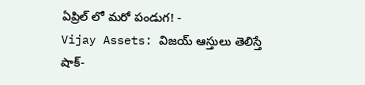ఏప్రిల్ లో మరో పండుగ! -
Vijay Assets: విజయ్ ఆస్తులు తెలిస్తే షాక్-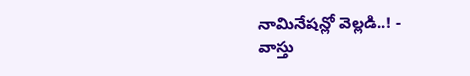నామినేషన్లో వెల్లడి..! -
వాస్తు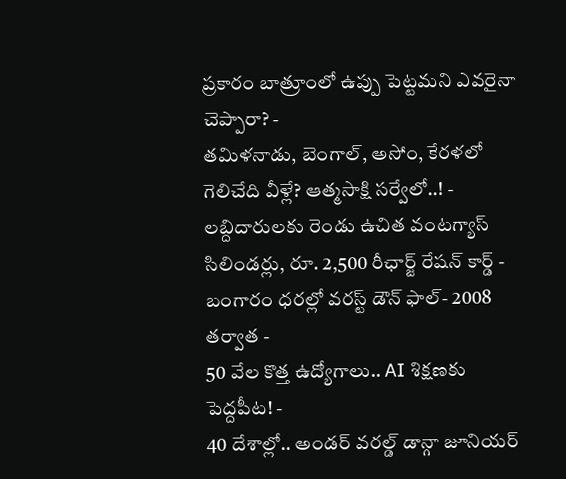ప్రకారం బాత్రూంలో ఉప్పు పెట్టమని ఎవరైనా చెప్పారా? -
తమిళనాడు, బెంగాల్, అసోం, కేరళలో గెలిచేది వీళ్లే? ఆత్మసాక్షి సర్వేలో..! -
లబ్దిదారులకు రెండు ఉచిత వంటగ్యాస్ సిలిండర్లు, రూ. 2,500 రీఛార్జ్ రేషన్ కార్డ్ -
బంగారం ధరల్లో వరస్ట్ డౌన్ ఫాల్- 2008 తర్వాత -
50 వేల కొత్త ఉద్యోగాలు.. AI శిక్షణకు పెద్దపీట! -
40 దేశాల్లో.. అండర్ వరల్డ్ డాన్గా జూనియర్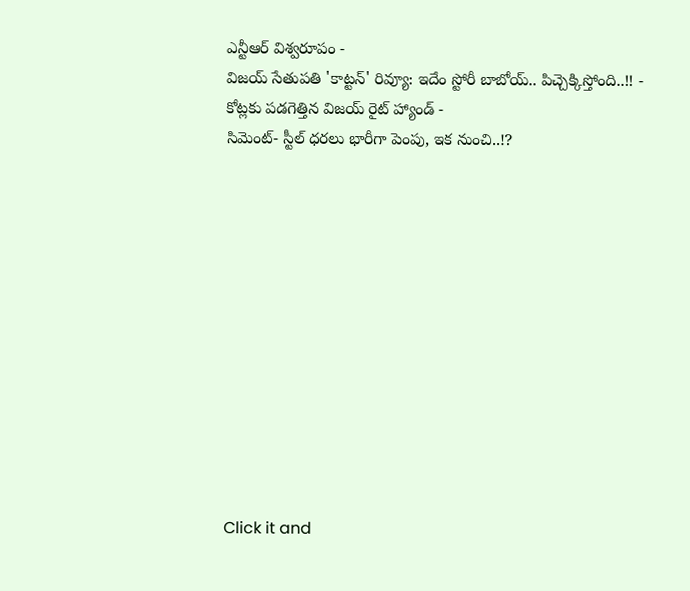ఎన్టీఆర్ విశ్వరూపం -
విజయ్ సేతుపతి 'కాట్టన్' రివ్యూ: ఇదేం స్టోరీ బాబోయ్.. పిచ్చెక్కిస్తోంది..!! -
కోట్లకు పడగెత్తిన విజయ్ రైట్ హ్యాండ్ -
సిమెంట్- స్టీల్ ధరలు భారీగా పెంపు, ఇక నుంచి..!?












Click it and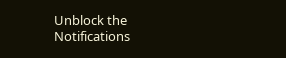Unblock the Notifications